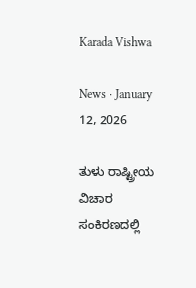Karada Vishwa

News · January 12, 2026

ತುಳು ರಾಷ್ಟ್ರೀಯ ವಿಚಾರ ಸಂಕಿರಣದಲ್ಲಿ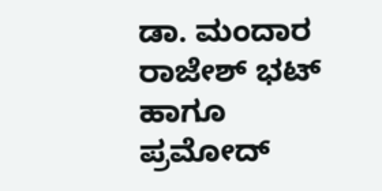ಡಾ. ಮಂದಾರ ರಾಜೇಶ್ ಭಟ್ ಹಾಗೂ ಪ್ರಮೋದ್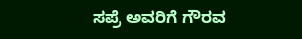ಸಪ್ರೆ ಅವರಿಗೆ ಗೌರವ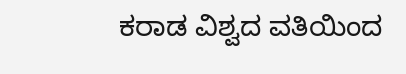ಕರಾಡ ವಿಶ್ವದ ವತಿಯಿಂದ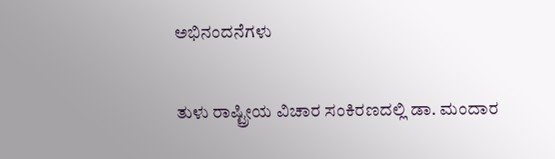ಅಭಿನಂದನೆಗಳು

ತುಳು ರಾಷ್ಟ್ರೀಯ ವಿಚಾರ ಸಂಕಿರಣದಲ್ಲಿ ಡಾ. ಮಂದಾರ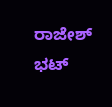ರಾಜೇಶ್ ಭಟ್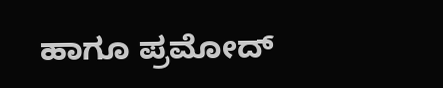ಹಾಗೂ ಪ್ರಮೋದ್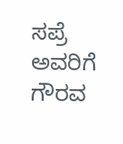ಸಪ್ರೆ ಅವರಿಗೆ ಗೌರವ